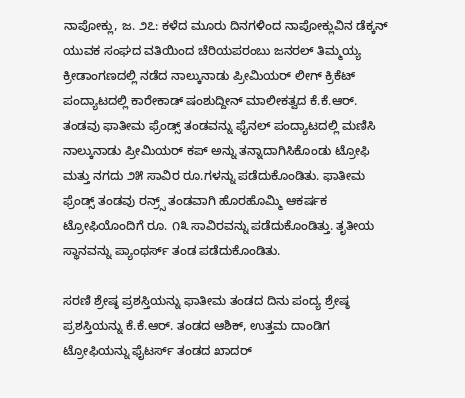ನಾಪೋಕ್ಲು, ಜ. ೨೭: ಕಳೆದ ಮೂರು ದಿನಗಳಿಂದ ನಾಪೋಕ್ಲುವಿನ ಡೆಕ್ಕನ್ ಯುವಕ ಸಂಘದ ವತಿಯಿಂದ ಚೆರಿಯಪರಂಬು ಜನರಲ್ ತಿಮ್ಮಯ್ಯ ಕ್ರೀಡಾಂಗಣದಲ್ಲಿ ನಡೆದ ನಾಲ್ಕುನಾಡು ಪ್ರೀಮಿಯರ್ ಲೀಗ್ ಕ್ರಿಕೆಟ್ ಪಂದ್ಯಾಟದಲ್ಲಿ ಕಾರೇಕಾಡ್ ಷಂಶುದ್ದೀನ್ ಮಾಲೀಕತ್ವದ ಕೆ.ಕೆ.ಆರ್. ತಂಡವು ಫಾತೀಮ ಫ್ರೆಂಡ್ಸ್ ತಂಡವನ್ನು ಫೈನಲ್ ಪಂದ್ಯಾಟದಲ್ಲಿ ಮಣಿಸಿ ನಾಲ್ಕುನಾಡು ಪ್ರೀಮಿಯರ್ ಕಪ್ ಅನ್ನು ತನ್ನಾದಾಗಿಸಿಕೊಂಡು ಟ್ರೋಫಿ ಮತ್ತು ನಗದು ೨೫ ಸಾವಿರ ರೂ.ಗಳನ್ನು ಪಡೆದುಕೊಂಡಿತು. ಫಾತೀಮ ಫ್ರೆಂಡ್ಸ್ ತಂಡವು ರನ್ರ‍್ಸ್ ತಂಡವಾಗಿ ಹೊರಹೊಮ್ಮಿ ಆಕರ್ಷಕ ಟ್ರೋಫಿಯೊಂದಿಗೆ ರೂ. ೧೩ ಸಾವಿರವನ್ನು ಪಡೆದುಕೊಂಡಿತ್ತು. ತೃತೀಯ ಸ್ಥಾನವನ್ನು ಪ್ಯಾಂಥರ್ಸ್ ತಂಡ ಪಡೆದುಕೊಂಡಿತು.

ಸರಣಿ ಶ್ರೇಷ್ಠ ಪ್ರಶಸ್ತಿಯನ್ನು ಫಾತೀಮ ತಂಡದ ದಿನು ಪಂದ್ಯ ಶ್ರೇಷ್ಠ ಪ್ರಶಸ್ತಿಯನ್ನು ಕೆ.ಕೆ.ಆರ್. ತಂಡದ ಆಶಿಕ್, ಉತ್ತಮ ದಾಂಡಿಗ ಟ್ರೋಫಿಯನ್ನು ಫೈಟರ್ಸ್ ತಂಡದ ಖಾದರ್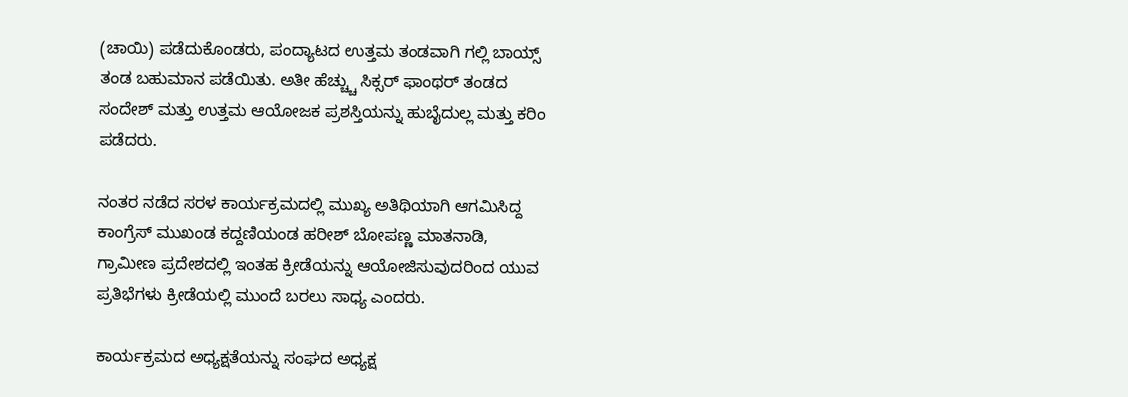(ಚಾಯಿ) ಪಡೆದುಕೊಂಡರು, ಪಂದ್ಯಾಟದ ಉತ್ತಮ ತಂಡವಾಗಿ ಗಲ್ಲಿ ಬಾಯ್ಸ್ ತಂಡ ಬಹುಮಾನ ಪಡೆಯಿತು. ಅತೀ ಹೆಚ್ಚ್ಚು ಸಿಕ್ಸರ್ ಫಾಂಥರ್ ತಂಡದ ಸಂದೇಶ್ ಮತ್ತು ಉತ್ತಮ ಆಯೋಜಕ ಪ್ರಶಸ್ತಿಯನ್ನು ಹುಬೈದುಲ್ಲ ಮತ್ತು ಕರಿಂ ಪಡೆದರು.

ನಂತರ ನಡೆದ ಸರಳ ಕಾರ್ಯಕ್ರಮದಲ್ಲಿ ಮುಖ್ಯ ಅತಿಥಿಯಾಗಿ ಆಗಮಿಸಿದ್ದ ಕಾಂಗ್ರೆಸ್ ಮುಖಂಡ ಕದ್ದಣಿಯಂಡ ಹರೀಶ್ ಬೋಪಣ್ಣ ಮಾತನಾಡಿ, ಗ್ರಾಮೀಣ ಪ್ರದೇಶದಲ್ಲಿ ಇಂತಹ ಕ್ರೀಡೆಯನ್ನು ಆಯೋಜಿಸುವುದರಿಂದ ಯುವ ಪ್ರತಿಭೆಗಳು ಕ್ರೀಡೆಯಲ್ಲಿ ಮುಂದೆ ಬರಲು ಸಾಧ್ಯ ಎಂದರು.

ಕಾರ್ಯಕ್ರಮದ ಅಧ್ಯಕ್ಷತೆಯನ್ನು ಸಂಘದ ಅಧ್ಯಕ್ಷ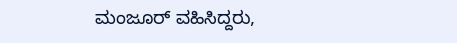ಮಂಜೂರ್ ವಹಿಸಿದ್ದರು,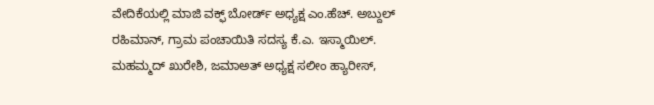ವೇದಿಕೆಯಲ್ಲಿ ಮಾಜಿ ವಕ್ಫ್ ಬೋರ್ಡ್ ಅಧ್ಯಕ್ಷ ಎಂ.ಹೆಚ್. ಅಬ್ದುಲ್ ರಹಿಮಾನ್, ಗ್ರಾಮ ಪಂಚಾಯಿತಿ ಸದಸ್ಯ ಕೆ.ಎ. ಇಸ್ಮಾಯಿಲ್. ಮಹಮ್ಮದ್ ಖುರೇಶಿ, ಜಮಾಅತ್ ಅಧ್ಯಕ್ಷ ಸಲೀಂ ಹ್ಯಾರೀಸ್,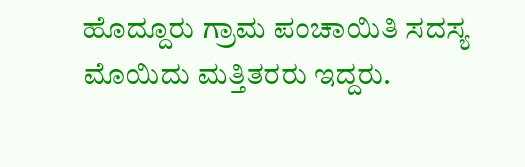ಹೊದ್ದೂರು ಗ್ರಾಮ ಪಂಚಾಯಿತಿ ಸದಸ್ಯ ಮೊಯಿದು ಮತ್ತಿತರರು ಇದ್ದರು.